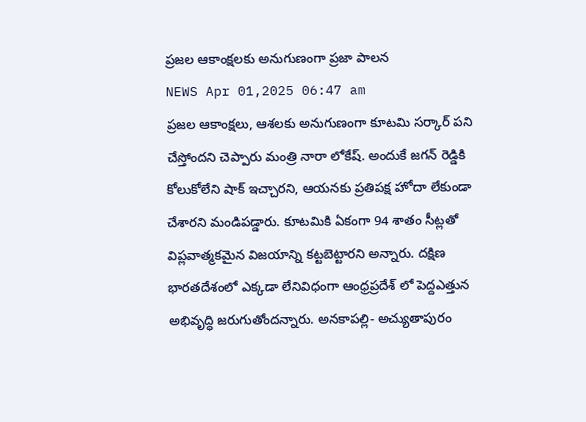ప్రజల ఆకాంక్షలకు అనుగుణంగా ప్రజా పాలన
NEWS Apr 01,2025 06:47 am
ప్రజల ఆకాంక్షలు, ఆశలకు అనుగుణంగా కూటమి సర్కార్ పని చేస్తోందని చెప్పారు మంత్రి నారా లోకేష్. అందుకే జగన్ రెడ్డికి కోలుకోలేని షాక్ ఇచ్చారని, ఆయనకు ప్రతిపక్ష హోదా లేకుండా చేశారని మండిపడ్డారు. కూటమికి ఏకంగా 94 శాతం సీట్లతో విప్లవాత్మకమైన విజయాన్ని కట్టబెట్టారని అన్నారు. దక్షిణ భారతదేశంలో ఎక్కడా లేనివిధంగా ఆంధ్రప్రదేశ్ లో పెద్దఎత్తున అభివృద్ధి జరుగుతోందన్నారు. అనకాపల్లి- అచ్యుతాపురం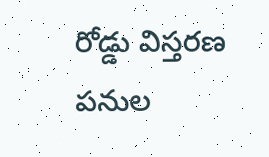రోడ్డు విస్తరణ పనుల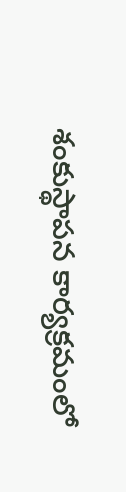శంకుస్థాపన కార్యక్రమంలో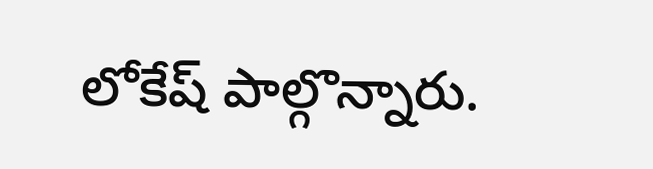లోకేష్ పాల్గొన్నారు.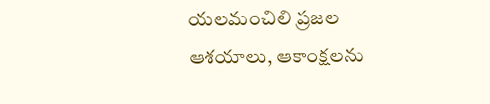యలమంచిలి ప్రజల ఆశయాలు, ఆకాంక్షలను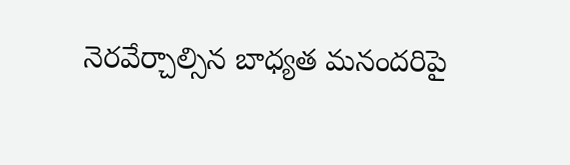నెరవేర్చాల్సిన బాధ్యత మనందరిపై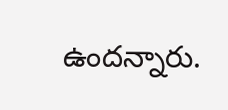ఉందన్నారు.